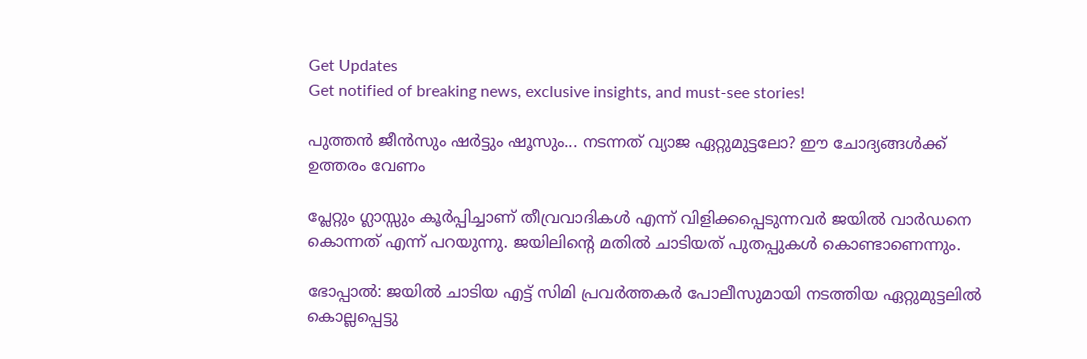Get Updates
Get notified of breaking news, exclusive insights, and must-see stories!

പുത്തന്‍ ജീന്‍സും ഷര്‍ട്ടും ഷൂസും... നടന്നത് വ്യാജ ഏറ്റുമുട്ടലോ? ഈ ചോദ്യങ്ങള്‍ക്ക് ഉത്തരം വേണം

പ്ലേറ്റും ഗ്ലാസ്സും കൂര്‍പ്പിച്ചാണ് തീവ്രവാദികള്‍ എന്ന് വിളിക്കപ്പെടുന്നവര്‍ ജയില്‍ വാര്‍ഡനെ കൊന്നത് എന്ന് പറയുന്നു. ജയിലിന്റെ മതില്‍ ചാടിയത് പുതപ്പുകള്‍ കൊണ്ടാണെന്നും.

ഭോപ്പാല്‍: ജയില്‍ ചാടിയ എട്ട് സിമി പ്രവര്‍ത്തകര്‍ പോലീസുമായി നടത്തിയ ഏറ്റുമുട്ടലില്‍ കൊല്ലപ്പെട്ടു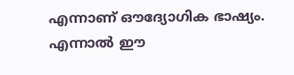എന്നാണ് ഔദ്യോഗിക ഭാഷ്യം. എന്നാല്‍ ഈ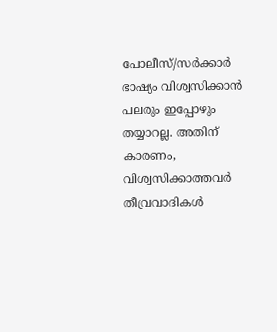പോലീസ്/സര്‍ക്കാര്‍ ഭാഷ്യം വിശ്വസിക്കാന്‍ പലരും ഇപ്പോഴും തയ്യാറല്ല. അതിന് കാരണം, വിശ്വസിക്കാത്തവര്‍ തീവ്രവാദികള്‍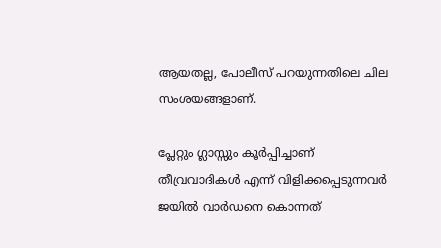ആയതല്ല, പോലീസ് പറയുന്നതിലെ ചില സംശയങ്ങളാണ്.

പ്ലേറ്റും ഗ്ലാസ്സും കൂര്‍പ്പിച്ചാണ് തീവ്രവാദികള്‍ എന്ന് വിളിക്കപ്പെടുന്നവര്‍ ജയില്‍ വാര്‍ഡനെ കൊന്നത്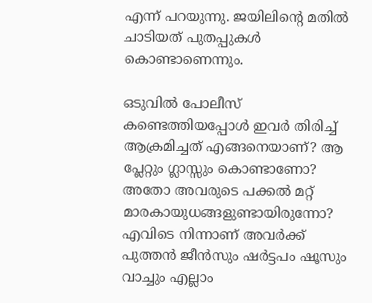എന്ന് പറയുന്നു. ജയിലിന്റെ മതില്‍ ചാടിയത് പുതപ്പുകള്‍ കൊണ്ടാണെന്നും.

ഒടുവില്‍ പോലീസ് കണ്ടെത്തിയപ്പോള്‍ ഇവര്‍ തിരിച്ച് ആക്രമിച്ചത് എങ്ങനെയാണ്? ആ പ്ലേറ്റും ഗ്ലാസ്സും കൊണ്ടാണോ? അതോ അവരുടെ പക്കല്‍ മറ്റ് മാരകായുധങ്ങളുണ്ടായിരുന്നോ? എവിടെ നിന്നാണ് അവര്‍ക്ക് പുത്തന്‍ ജീന്‍സും ഷര്‍ട്ടപം ഷൂസും വാച്ചും എല്ലാം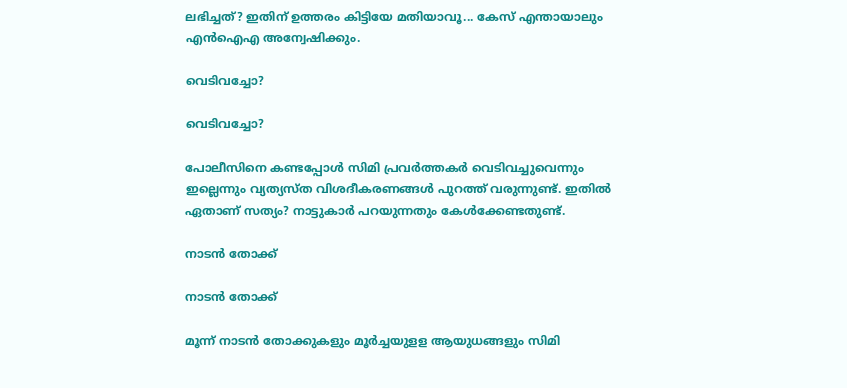ലഭിച്ചത്? ഇതിന് ഉത്തരം കിട്ടിയേ മതിയാവൂ... കേസ് എന്തായാലും എന്‍ഐഎ അന്വേഷിക്കും.

വെടിവച്ചോ?

വെടിവച്ചോ?

പോലീസിനെ കണ്ടപ്പോള്‍ സിമി പ്രവര്‍ത്തകര്‍ വെടിവച്ചുവെന്നും ഇല്ലെന്നും വ്യത്യസ്ത വിശദീകരണങ്ങള്‍ പുറത്ത് വരുന്നുണ്ട്. ഇതില്‍ ഏതാണ് സത്യം? നാട്ടുകാര്‍ പറയുന്നതും കേള്‍ക്കേണ്ടതുണ്ട്.

നാടന്‍ തോക്ക്

നാടന്‍ തോക്ക്

മൂന്ന് നാടന്‍ തോക്കുകളും മൂര്‍ച്ചയുളള ആയുധങ്ങളും സിമി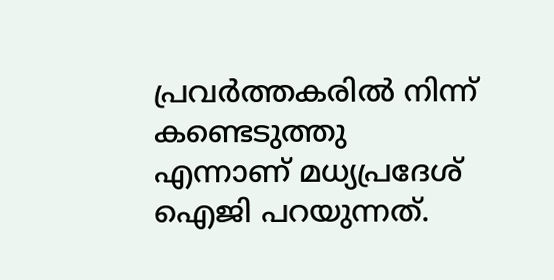പ്രവര്‍ത്തകരില്‍ നിന്ന് കണ്ടെടുത്തു എന്നാണ് മധ്യപ്രദേശ് ഐജി പറയുന്നത്.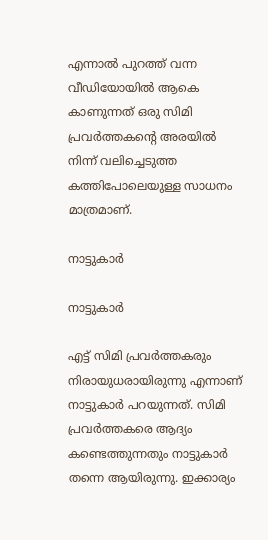എന്നാല്‍ പുറത്ത് വന്ന വീഡിയോയില്‍ ആകെ കാണുന്നത് ഒരു സിമി പ്രവര്‍ത്തകന്റെ അരയില്‍ നിന്ന് വലിച്ചെടുത്ത കത്തിപോലെയുള്ള സാധനം മാത്രമാണ്.

നാട്ടുകാര്‍

നാട്ടുകാര്‍

എട്ട് സിമി പ്രവര്‍ത്തകരും നിരായുധരായിരുന്നു എന്നാണ് നാട്ടുകാര്‍ പറയുന്നത്. സിമി പ്രവര്‍ത്തകരെ ആദ്യം കണ്ടെത്തുന്നതും നാട്ടുകാര്‍ തന്നെ ആയിരുന്നു. ഇക്കാര്യം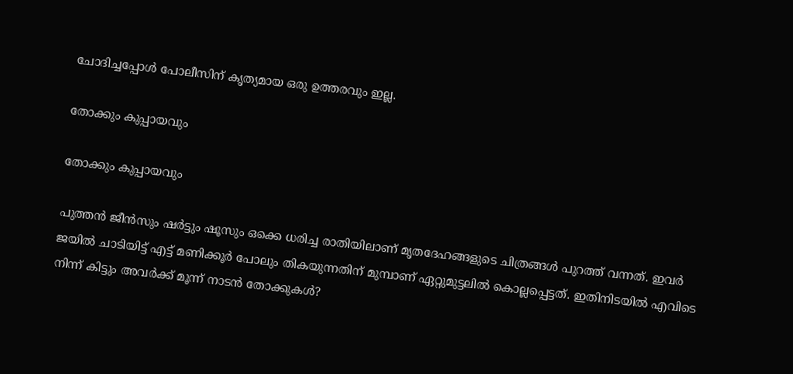ചോദിച്ചപ്പോള്‍ പോലീസിന് കൃത്യമായ ഒരു ഉത്തരവും ഇല്ല.

തോക്കും കുപ്പായവും

തോക്കും കുപ്പായവും

പുത്തന്‍ ജീന്‍സും ഷര്‍ട്ടും ഷൂസും ഒക്കെ ധരിച്ച രാതിയിലാണ് മൃതദേഹങ്ങളുടെ ചിത്രങ്ങള്‍ പുറത്ത് വന്നത്. ഇവര്‍ ജയില്‍ ചാടിയിട്ട് എട്ട് മണിക്കൂര്‍ പോലും തികയുന്നതിന് മുമ്പാണ് ഏറ്റുമുട്ടലില്‍ കൊല്ലപ്പെട്ടത്. ഇതിനിടയില്‍ എവിടെ നിന്ന് കിട്ടും അവര്‍ക്ക് മൂന്ന് നാടന്‍ തോക്കുകള്‍?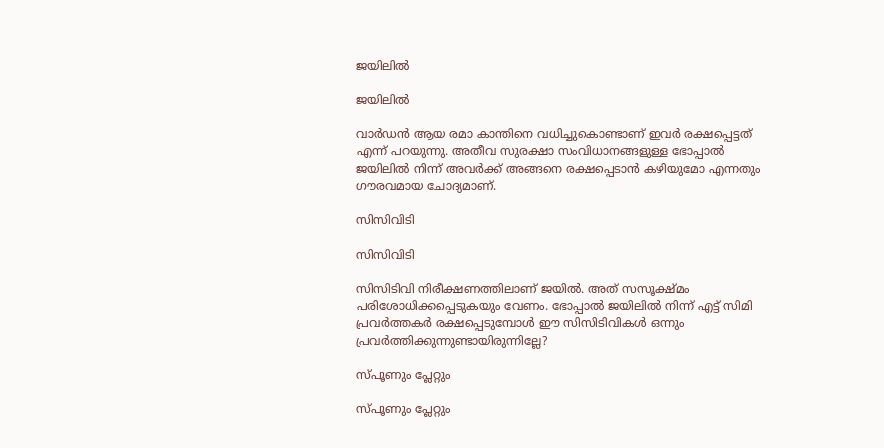ജയിലില്‍

ജയിലില്‍

വാര്‍ഡന്‍ ആയ രമാ കാന്തിനെ വധിച്ചുകൊണ്ടാണ് ഇവര്‍ രക്ഷപ്പെട്ടത് എന്ന് പറയുന്നു. അതീവ സുരക്ഷാ സംവിധാനങ്ങളുള്ള ഭോപ്പാല്‍ ജയിലില്‍ നിന്ന് അവര്‍ക്ക് അങ്ങനെ രക്ഷപ്പെടാന്‍ കഴിയുമോ എന്നതും ഗൗരവമായ ചോദ്യമാണ്.

സിസിവിടി

സിസിവിടി

സിസിടിവി നിരീക്ഷണത്തിലാണ് ജയില്‍. അത് സസൂക്ഷ്മം പരിശോധിക്കപ്പെടുകയും വേണം. ഭോപ്പാല്‍ ജയിലില്‍ നിന്ന് എട്ട് സിമി പ്രവര്‍ത്തകര്‍ രക്ഷപ്പെടുമ്പോള്‍ ഈ സിസിടിവികള്‍ ഒന്നും പ്രവര്‍ത്തിക്കുന്നുണ്ടായിരുന്നില്ലേ?

സ്പൂണും പ്ലേറ്റും

സ്പൂണും പ്ലേറ്റും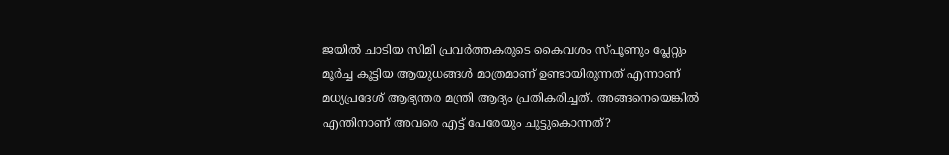ജയില്‍ ചാടിയ സിമി പ്രവര്‍ത്തകരുടെ കൈവശം സ്പൂണും പ്ലേറ്റും മൂര്‍ച്ച കൂട്ടിയ ആയുധങ്ങള്‍ മാത്രമാണ് ഉണ്ടായിരുന്നത് എന്നാണ് മധ്യപ്രദേശ് ആഭ്യന്തര മന്ത്രി ആദ്യം പ്രതികരിച്ചത്. അങ്ങനെയെങ്കില്‍ എന്തിനാണ് അവരെ എട്ട് പേരേയും ചുട്ടുകൊന്നത്?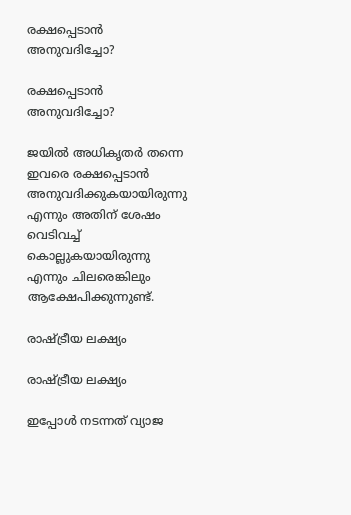രക്ഷപ്പെടാന്‍ അനുവദിച്ചോ?

രക്ഷപ്പെടാന്‍ അനുവദിച്ചോ?

ജയില്‍ അധികൃതര്‍ തന്നെ ഇവരെ രക്ഷപ്പെടാന്‍ അനുവദിക്കുകയായിരുന്നു എന്നും അതിന് ശേഷം വെടിവച്ച് കൊല്ലുകയായിരുന്നു എന്നും ചിലരെങ്കിലും ആക്ഷേപിക്കുന്നുണ്ട്.

രാഷ്ട്രീയ ലക്ഷ്യം

രാഷ്ട്രീയ ലക്ഷ്യം

ഇപ്പോള്‍ നടന്നത് വ്യാജ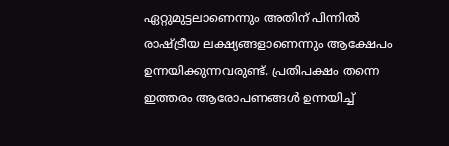ഏറ്റുമുട്ടലാണെന്നും അതിന് പിന്നില്‍ രാഷ്ട്രീയ ലക്ഷ്യങ്ങളാണെന്നും ആക്ഷേപം ഉന്നയിക്കുന്നവരുണ്ട്. പ്രതിപക്ഷം തന്നെ ഇത്തരം ആരോപണങ്ങള്‍ ഉന്നയിച്ച്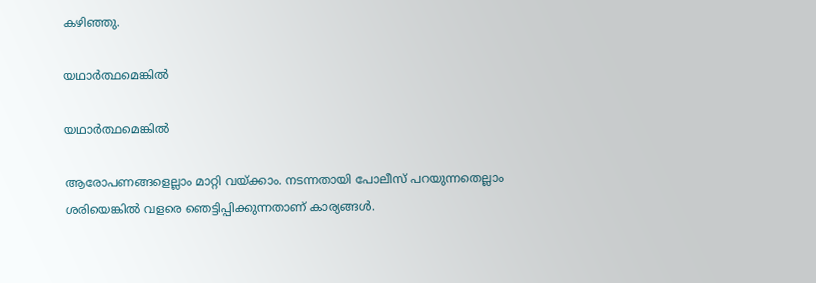കഴിഞ്ഞു.

യഥാര്‍ത്ഥമെങ്കില്‍

യഥാര്‍ത്ഥമെങ്കില്‍

ആരോപണങ്ങളെല്ലാം മാറ്റി വയ്ക്കാം. നടന്നതായി പോലീസ് പറയുന്നതെല്ലാം ശരിയെങ്കില്‍ വളരെ ഞെട്ടിപ്പിക്കുന്നതാണ് കാര്യങ്ങള്‍.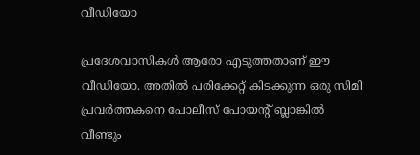വീഡിയോ

പ്രദേശവാസികള്‍ ആരോ എടുത്തതാണ് ഈ വീഡിയോ. അതില്‍ പരിക്കേറ്റ് കിടക്കുന്ന ഒരു സിമി പ്രവര്‍ത്തകനെ പോലീസ് പോയന്‍റ് ബ്ലാങ്കില്‍ വീണ്ടും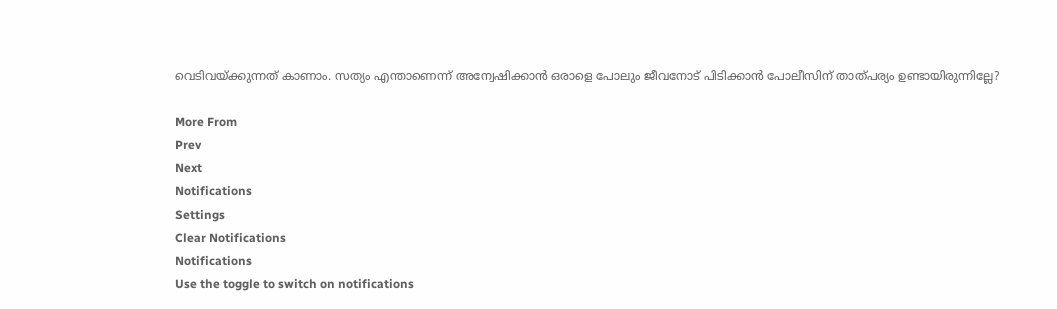വെടിവയ്ക്കുന്നത് കാണാം. സത്യം എന്താണെന്ന് അന്വേഷിക്കാന്‍ ഒരാളെ പോലും ജീവനോട് പിടിക്കാന്‍ പോലീസിന് താത്പര്യം ഉണ്ടായിരുന്നില്ലേ?

More From
Prev
Next
Notifications
Settings
Clear Notifications
Notifications
Use the toggle to switch on notifications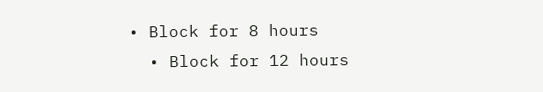• Block for 8 hours
  • Block for 12 hours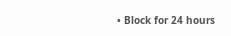• Block for 24 hours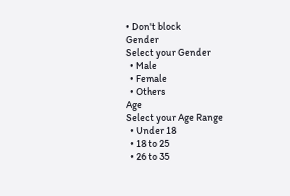• Don't block
Gender
Select your Gender
  • Male
  • Female
  • Others
Age
Select your Age Range
  • Under 18
  • 18 to 25
  • 26 to 35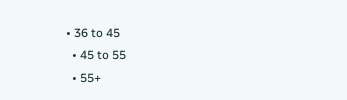• 36 to 45
  • 45 to 55
  • 55+